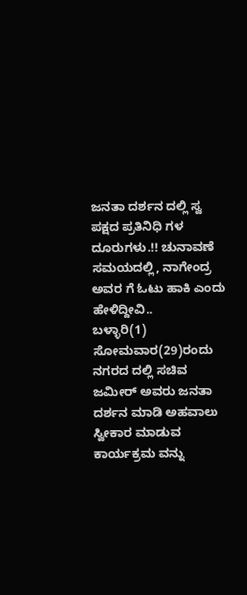ಜನತಾ ದರ್ಶನ ದಲ್ಲಿ ಸ್ವ ಪಕ್ಷದ ಪ್ರತಿನಿಧಿ ಗಳ ದೂರುಗಳು.!! ಚುನಾವಣೆ ಸಮಯದಲ್ಲಿ, ನಾಗೇಂದ್ರ ಅವರ ಗೆ ಓಟು ಹಾಕಿ ಎಂದು ಹೇಳಿದ್ದೀವಿ..
ಬಳ್ಳಾರಿ(1) ಸೋಮವಾರ(29)ರಂದು ನಗರದ ದಲ್ಲಿ ಸಚಿವ ಜಮೀರ್ ಅವರು ಜನತಾ ದರ್ಶನ ಮಾಡಿ ಅಹವಾಲು ಸ್ವೀಕಾರ ಮಾಡುವ ಕಾರ್ಯಕ್ರಮ ವನ್ನು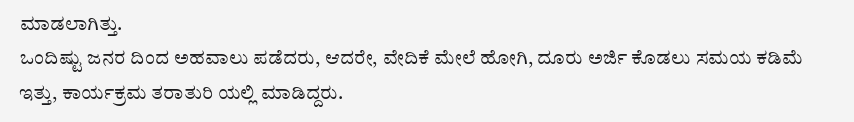ಮಾಡಲಾಗಿತ್ತು.
ಒಂದಿಷ್ಟು ಜನರ ದಿಂದ ಅಹವಾಲು ಪಡೆದರು, ಆದರೇ, ವೇದಿಕೆ ಮೇಲೆ ಹೋಗಿ, ದೂರು ಅರ್ಜಿ ಕೊಡಲು ಸಮಯ ಕಡಿಮೆ ಇತ್ತು, ಕಾರ್ಯಕ್ರಮ ತರಾತುರಿ ಯಲ್ಲಿ ಮಾಡಿದ್ದರು.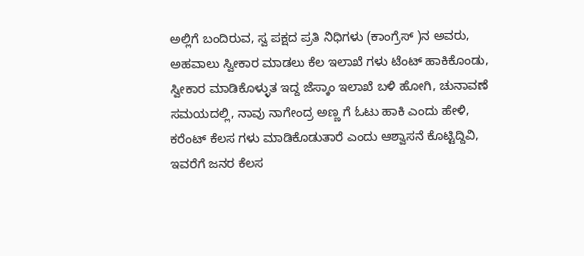ಅಲ್ಲಿಗೆ ಬಂದಿರುವ, ಸ್ವ ಪಕ್ಷದ ಪ್ರತಿ ನಿಧಿಗಳು (ಕಾಂಗ್ರೆಸ್ )ನ ಅವರು, ಅಹವಾಲು ಸ್ವೀಕಾರ ಮಾಡಲು ಕೆಲ ಇಲಾಖೆ ಗಳು ಟೆಂಟ್ ಹಾಕಿಕೊಂಡು, ಸ್ವೀಕಾರ ಮಾಡಿಕೊಳ್ಳುತ ಇದ್ದ ಜೆಸ್ಕಾಂ ಇಲಾಖೆ ಬಳಿ ಹೋಗಿ, ಚುನಾವಣೆ ಸಮಯದಲ್ಲಿ, ನಾವು ನಾಗೇಂದ್ರ ಅಣ್ಣ ಗೆ ಓಟು ಹಾಕಿ ಎಂದು ಹೇಳಿ, ಕರೆಂಟ್ ಕೆಲಸ ಗಳು ಮಾಡಿಕೊಡುತಾರೆ ಎಂದು ಆಶ್ವಾಸನೆ ಕೊಟ್ಟಿದ್ದಿವಿ, ಇವರೆಗೆ ಜನರ ಕೆಲಸ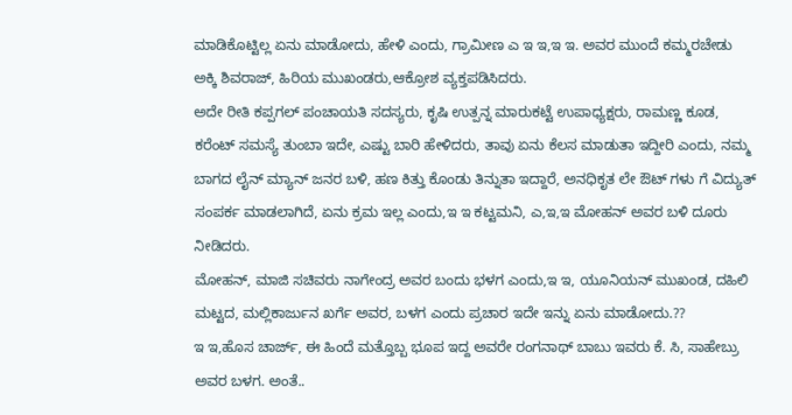ಮಾಡಿಕೊಟ್ಟಿಲ್ಲ ಏನು ಮಾಡೋದು, ಹೇಳಿ ಎಂದು, ಗ್ರಾಮೀಣ ಎ ಇ ಇ,ಇ ಇ. ಅವರ ಮುಂದೆ ಕಮ್ಮರಚೇಡು ಅಕ್ಕಿ ಶಿವರಾಜ್, ಹಿರಿಯ ಮುಖಂಡರು,ಆಕ್ರೋಶ ವ್ಯಕ್ತಪಡಿಸಿದರು.
ಅದೇ ರೀತಿ ಕಪ್ಪಗಲ್ ಪಂಚಾಯತಿ ಸದಸ್ಯರು, ಕೃಷಿ ಉತ್ಪನ್ನ ಮಾರುಕಟ್ಟೆ ಉಪಾಧ್ಯಕ್ಷರು, ರಾಮಣ್ಣ ಕೂಡ, ಕರೆಂಟ್ ಸಮಸ್ಯೆ ತುಂಬಾ ಇದೇ, ಎಷ್ಟು ಬಾರಿ ಹೇಳಿದರು, ತಾವು ಏನು ಕೆಲಸ ಮಾಡುತಾ ಇದ್ದೀರಿ ಎಂದು, ನಮ್ಮ ಬಾಗದ ಲೈನ್ ಮ್ಯಾನ್ ಜನರ ಬಳಿ, ಹಣ ಕಿತ್ತು ಕೊಂಡು ತಿನ್ನುತಾ ಇದ್ದಾರೆ, ಅನಧಿಕೃತ ಲೇ ಔಟ್ ಗಳು ಗೆ ವಿದ್ಯುತ್ ಸಂಪರ್ಕ ಮಾಡಲಾಗಿದೆ, ಏನು ಕ್ರಮ ಇಲ್ಲ ಎಂದು,ಇ ಇ ಕಟ್ಟಮನಿ, ಎ,ಇ,ಇ ಮೋಹನ್ ಅವರ ಬಳಿ ದೂರು ನೀಡಿದರು.
ಮೋಹನ್, ಮಾಜಿ ಸಚಿವರು ನಾಗೇಂದ್ರ ಅವರ ಬಂದು ಭಳಗ ಎಂದು,ಇ ಇ, ಯೂನಿಯನ್ ಮುಖಂಡ, ದಹಿಲಿ ಮಟ್ಟದ, ಮಲ್ಲಿಕಾರ್ಜುನ ಖರ್ಗೆ ಅವರ, ಬಳಗ ಎಂದು ಪ್ರಚಾರ ಇದೇ ಇನ್ನು ಏನು ಮಾಡೋದು.??
ಇ ಇ,ಹೊಸ ಚಾರ್ಜ್, ಈ ಹಿಂದೆ ಮತ್ತೊಬ್ಬ ಭೂಪ ಇದ್ದ ಅವರೇ ರಂಗನಾಥ್ ಬಾಬು ಇವರು ಕೆ. ಸಿ, ಸಾಹೇಬ್ರು ಅವರ ಬಳಗ. ಅಂತೆ..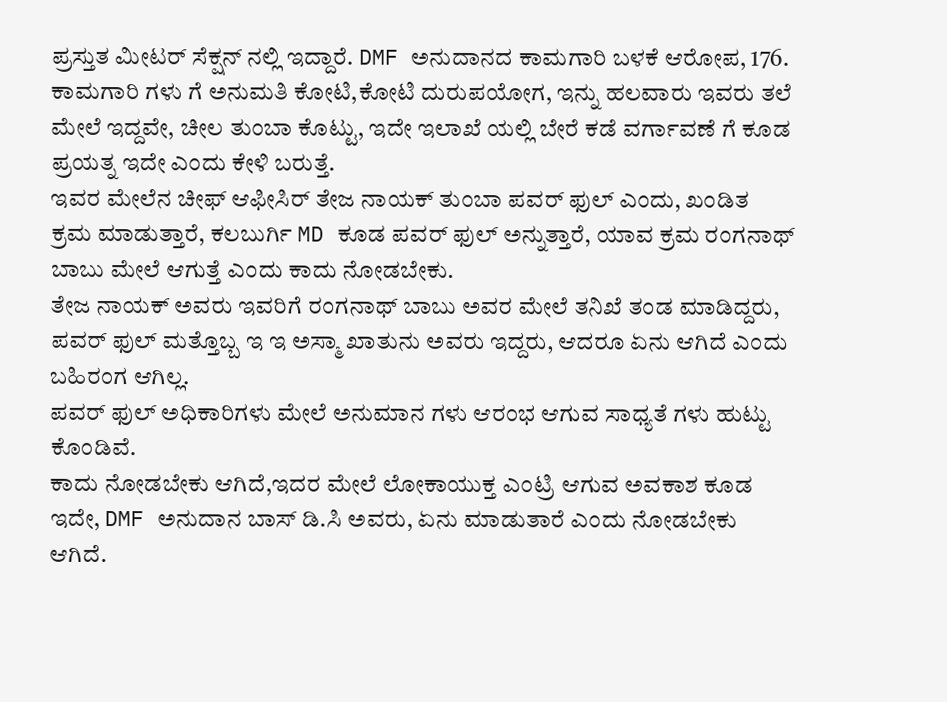ಪ್ರಸ್ತುತ ಮೀಟರ್ ಸೆಕ್ಷನ್ ನಲ್ಲಿ ಇದ್ದಾರೆ. DMF ಅನುದಾನದ ಕಾಮಗಾರಿ ಬಳಕೆ ಆರೋಪ, 176. ಕಾಮಗಾರಿ ಗಳು ಗೆ ಅನುಮತಿ ಕೋಟಿ,ಕೋಟಿ ದುರುಪಯೋಗ, ಇನ್ನು ಹಲವಾರು ಇವರು ತಲೆ ಮೇಲೆ ಇದ್ದವೇ, ಚೀಲ ತುಂಬಾ ಕೊಟ್ಟು, ಇದೇ ಇಲಾಖೆ ಯಲ್ಲಿ ಬೇರೆ ಕಡೆ ವರ್ಗಾವಣೆ ಗೆ ಕೂಡ ಪ್ರಯತ್ನ ಇದೇ ಎಂದು ಕೇಳಿ ಬರುತ್ತೆ.
ಇವರ ಮೇಲೆನ ಚೀಫ್ ಆಫೀಸಿರ್ ತೇಜ ನಾಯಕ್ ತುಂಬಾ ಪವರ್ ಫುಲ್ ಎಂದು, ಖಂಡಿತ ಕ್ರಮ ಮಾಡುತ್ತಾರೆ, ಕಲಬುರ್ಗಿ MD ಕೂಡ ಪವರ್ ಫುಲ್ ಅನ್ನುತ್ತಾರೆ, ಯಾವ ಕ್ರಮ ರಂಗನಾಥ್ ಬಾಬು ಮೇಲೆ ಆಗುತ್ತೆ ಎಂದು ಕಾದು ನೋಡಬೇಕು.
ತೇಜ ನಾಯಕ್ ಅವರು ಇವರಿಗೆ ರಂಗನಾಥ್ ಬಾಬು ಅವರ ಮೇಲೆ ತನಿಖೆ ತಂಡ ಮಾಡಿದ್ದರು, ಪವರ್ ಫುಲ್ ಮತ್ತೊಬ್ಬ ಇ ಇ ಅಸ್ಮಾ ಖಾತುನು ಅವರು ಇದ್ದರು, ಆದರೂ ಏನು ಆಗಿದೆ ಎಂದು ಬಹಿರಂಗ ಆಗಿಲ್ಲ.
ಪವರ್ ಫುಲ್ ಅಧಿಕಾರಿಗಳು ಮೇಲೆ ಅನುಮಾನ ಗಳು ಆರಂಭ ಆಗುವ ಸಾಧ್ಯತೆ ಗಳು ಹುಟ್ಟು ಕೊಂಡಿವೆ.
ಕಾದು ನೋಡಬೇಕು ಆಗಿದೆ,ಇದರ ಮೇಲೆ ಲೋಕಾಯುಕ್ತ ಎಂಟ್ರಿ ಆಗುವ ಅವಕಾಶ ಕೂಡ ಇದೇ, DMF ಅನುದಾನ ಬಾಸ್ ಡಿ.ಸಿ ಅವರು, ಏನು ಮಾಡುತಾರೆ ಎಂದು ನೋಡಬೇಕು ಆಗಿದೆ.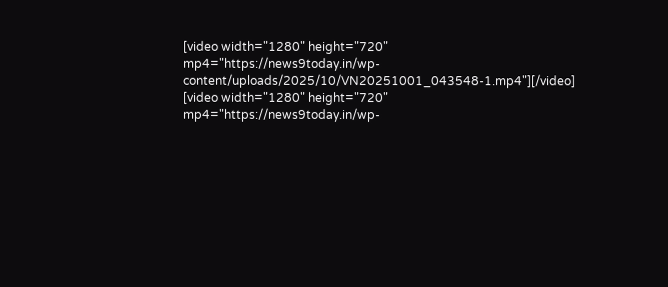[video width="1280" height="720" mp4="https://news9today.in/wp-content/uploads/2025/10/VN20251001_043548-1.mp4"][/video]
[video width="1280" height="720" mp4="https://news9today.in/wp-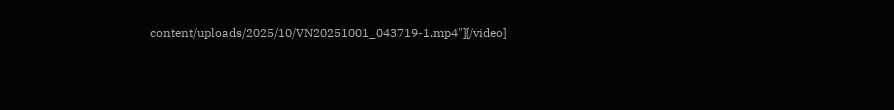content/uploads/2025/10/VN20251001_043719-1.mp4"][/video]